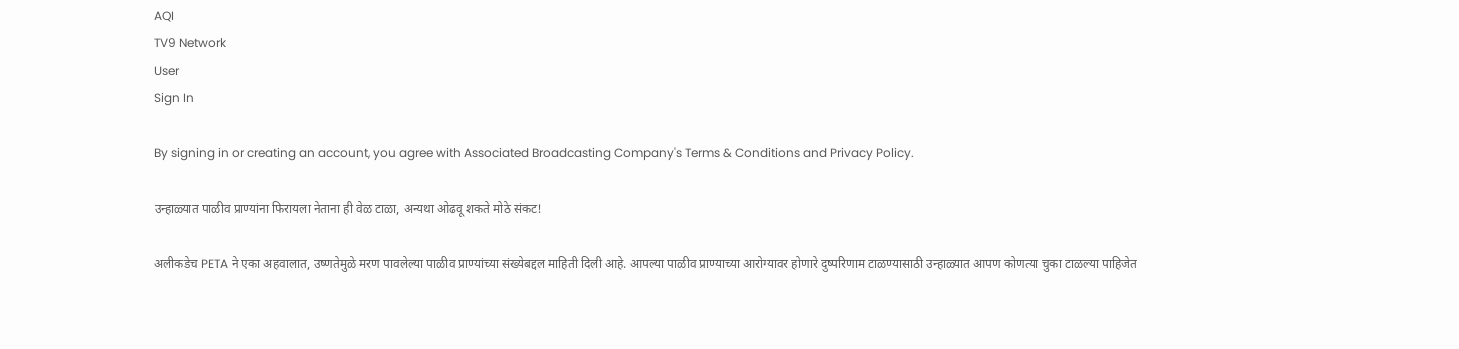AQI
TV9 Network
User
Sign In

By signing in or creating an account, you agree with Associated Broadcasting Company's Terms & Conditions and Privacy Policy.

उन्हाळ्यात पाळीव प्राण्यांना फिरायला नेताना ही वेळ टाळा, अन्यथा ओढवू शकते मोठे संकट!

अलीकडेच PETA ने एका अहवालात, उष्णतेमुळे मरण पावलेल्या पाळीव प्राण्यांच्या संख्येबद्दल माहिती दिली आहे. आपल्या पाळीव प्राण्याच्या आरोग्यावर होणारे दुष्परिणाम टाळण्यासाठी उन्हाळ्यात आपण कोणत्या चुका टाळल्या पाहिजेत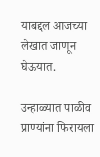याबद्दल आजच्या लेखात जाणून घेऊयात.

उन्हाळ्यात पाळीव प्राण्यांना फिरायला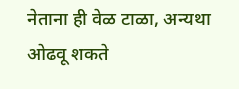नेताना ही वेळ टाळा, अन्यथा ओढवू शकते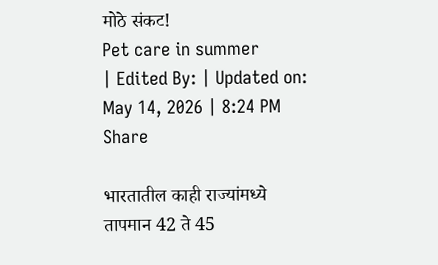मोठे संकट!
Pet care in summer
| Edited By: | Updated on: May 14, 2026 | 8:24 PM
Share

भारतातील काही राज्यांमध्ये तापमान 42 ते 45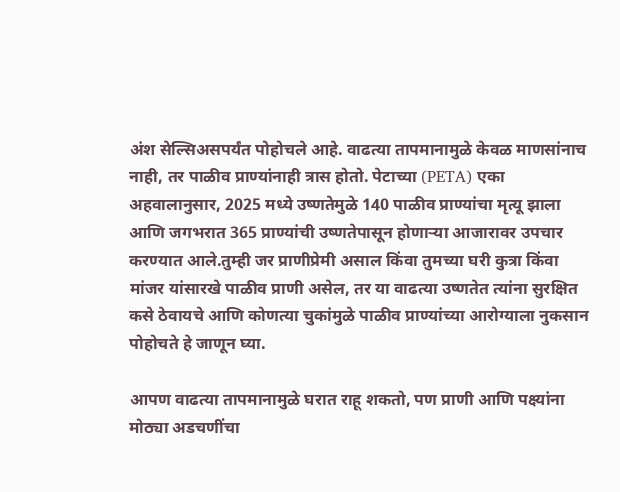अंश सेल्सिअसपर्यंत पोहोचले आहे. वाढत्या तापमानामुळे केवळ माणसांनाच नाही, तर पाळीव प्राण्यांनाही त्रास होतो. पेटाच्या (PETA) एका अहवालानुसार, 2025 मध्ये उष्णतेमुळे 140 पाळीव प्राण्यांचा मृत्यू झाला आणि जगभरात 365 प्राण्यांची उष्णतेपासून होणाऱ्या आजारावर उपचार करण्यात आले.तुम्ही जर प्राणीप्रेमी असाल किंवा तुमच्या घरी कुत्रा किंवा मांजर यांसारखे पाळीव प्राणी असेल, तर या वाढत्या उष्णतेत त्यांना सुरक्षित कसे ठेवायचे आणि कोणत्या चुकांमुळे पाळीव प्राण्यांच्या आरोग्याला नुकसान पोहोचते हे जाणून घ्या.

आपण वाढत्या तापमानामुळे घरात राहू शकतो, पण प्राणी आणि पक्ष्यांना मोठ्या अडचणींचा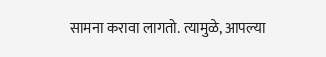सामना करावा लागतो. त्यामुळे, आपल्या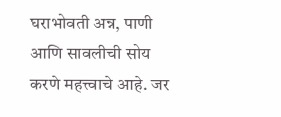घराभोवती अन्न, पाणी आणि सावलीची सोय करणे महत्त्वाचे आहे. जर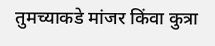तुमच्याकडे मांजर किंवा कुत्रा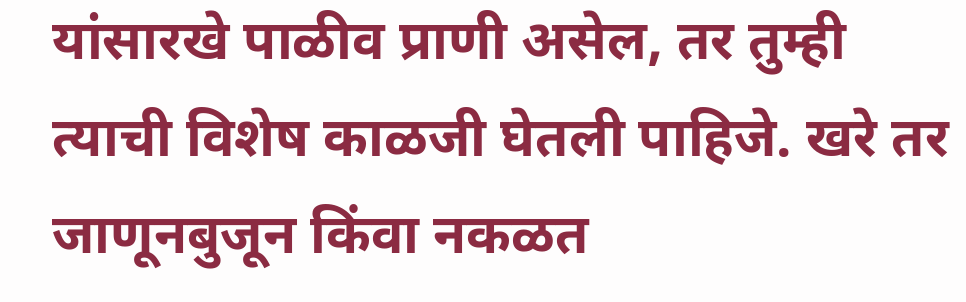यांसारखे पाळीव प्राणी असेल, तर तुम्ही त्याची विशेष काळजी घेतली पाहिजे. खरे तर जाणूनबुजून किंवा नकळत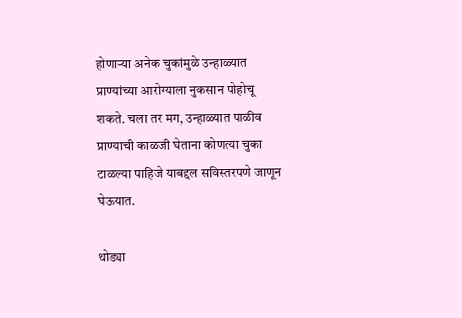होणाऱ्या अनेक चुकांमुळे उन्हाळ्यात प्राण्यांच्या आरोग्याला नुकसान पोहोचू शकते. चला तर मग, उन्हाळ्यात पाळीव प्राण्याची काळजी घेताना कोणत्या चुका टाळल्या पाहिजे याबद्दल सविस्तरपणे जाणून घेऊयात.

थोड्या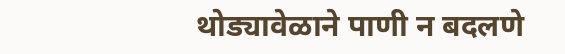थोड्यावेळाने पाणी न बदलणे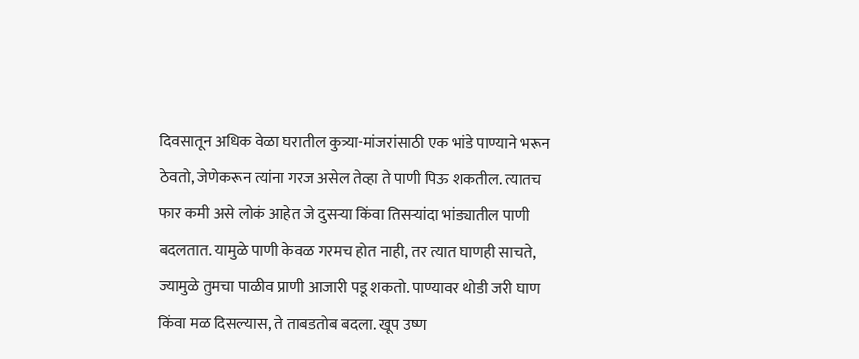दिवसातून अधिक वेळा घरातील कुत्र्या-मांजरांसाठी एक भांडे पाण्याने भरून ठेवतो, जेणेकरून त्यांना गरज असेल तेव्हा ते पाणी पिऊ शकतील. त्यातच फार कमी असे लोकं आहेत जे दुसऱ्या किंवा तिसऱ्यांदा भांड्यातील पाणी बदलतात. यामुळे पाणी केवळ गरमच होत नाही, तर त्यात घाणही साचते, ज्यामुळे तुमचा पाळीव प्राणी आजारी पडू शकतो. पाण्यावर थोडी जरी घाण किंवा मळ दिसल्यास, ते ताबडतोब बदला. खूप उष्ण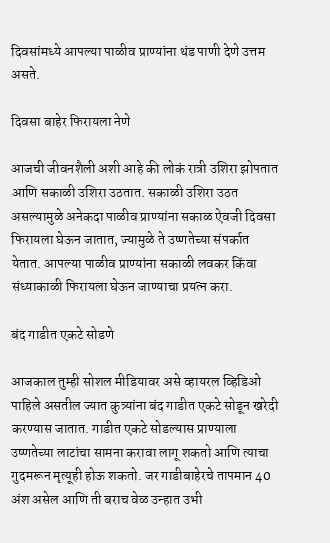दिवसांमध्ये आपल्या पाळीव प्राण्यांना थंड पाणी देणे उत्तम असते.

दिवसा बाहेर फिरायला नेणे

आजची जीवनशैली अशी आहे की लोकं रात्री उशिरा झोपतात आणि सकाळी उशिरा उठतात. सकाळी उशिरा उठत असल्यामुळे अनेकदा पाळीव प्राण्यांना सकाळ ऐवजी दिवसा फिरायला घेऊन जातात, ज्यामुळे ते उष्णतेच्या संपर्कात येतात. आपल्या पाळीव प्राण्यांना सकाळी लवकर किंवा संध्याकाळी फिरायला घेऊन जाण्याचा प्रयत्न करा.

बंद गाडीत एकटे सोडणे

आजकाल तुम्ही सोशल मीडियावर असे व्हायरल व्हिडिओ पाहिले असतील ज्यात कुत्र्यांना बंद गाडीत एकटे सोडून खरेदी करण्यास जातात. गाडीत एकटे सोडल्यास प्राण्याला उष्णतेच्या लाटांचा सामना करावा लागू शकतो आणि त्याचा गुदमरून मृत्यूही होऊ शकतो. जर गाडीबाहेरचे तापमान 40 अंश असेल आणि ती बराच वेळ उन्हात उभी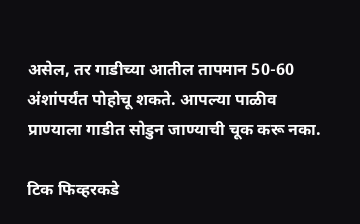असेल, तर गाडीच्या आतील तापमान 50-60 अंशांपर्यंत पोहोचू शकते. आपल्या पाळीव प्राण्याला गाडीत सोडुन जाण्याची चूक करू नका.

टिक फिव्हरकडे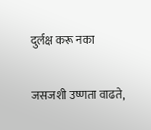दुर्लक्ष करू नका

जसजशी उष्णता वाढते,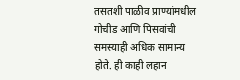तसतशी पाळीव प्राण्यांमधील गोचीड आणि पिसवांची समस्याही अधिक सामान्य होते. ही काही लहान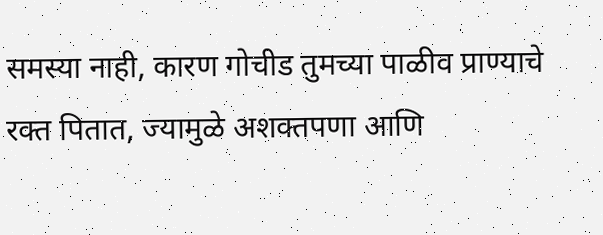समस्या नाही, कारण गोचीड तुमच्या पाळीव प्राण्याचे रक्त पितात, ज्यामुळे अशक्तपणा आणि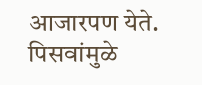आजारपण येते. पिसवांमुळे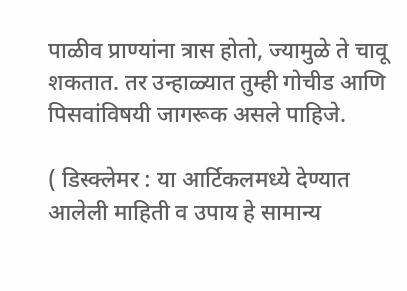पाळीव प्राण्यांना त्रास होतो, ज्यामुळे ते चावू शकतात. तर उन्हाळ्यात तुम्ही गोचीड आणि पिसवांविषयी जागरूक असले पाहिजे.

( डिस्क्लेमर : या आर्टिकलमध्ये देण्यात आलेली माहिती व उपाय हे सामान्य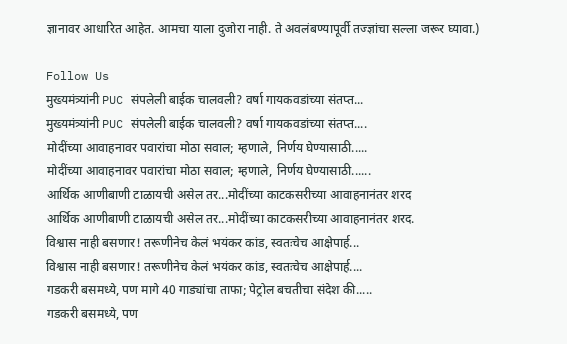ज्ञानावर आधारित आहेत. आमचा याला दुजोरा नाही. ते अवलंबण्यापूर्वी तज्ज्ञांचा सल्ला जरूर घ्यावा.)

Follow Us
मुख्यमंत्र्यांनी PUC संपलेली बाईक चालवली? वर्षा गायकवडांच्या संतप्त...
मुख्यमंत्र्यांनी PUC संपलेली बाईक चालवली? वर्षा गायकवडांच्या संतप्त....
मोदींच्या आवाहनावर पवारांचा मोठा सवाल; म्हणाले, निर्णय घेण्यासाठी.....
मोदींच्या आवाहनावर पवारांचा मोठा सवाल; म्हणाले, निर्णय घेण्यासाठी......
आर्थिक आणीबाणी टाळायची असेल तर...मोदींच्या काटकसरीच्या आवाहनानंतर शरद
आर्थिक आणीबाणी टाळायची असेल तर...मोदींच्या काटकसरीच्या आवाहनानंतर शरद.
विश्वास नाही बसणार! तरूणीनेच केलं भयंकर कांड, स्वतःचेच आक्षेपार्ह...
विश्वास नाही बसणार! तरूणीनेच केलं भयंकर कांड, स्वतःचेच आक्षेपार्ह....
गडकरी बसमध्ये, पण मागे 40 गाड्यांचा ताफा; पेट्रोल बचतीचा संदेश की.....
गडकरी बसमध्ये, पण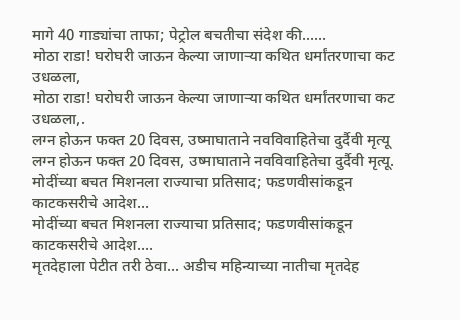मागे 40 गाड्यांचा ताफा; पेट्रोल बचतीचा संदेश की......
मोठा राडा! घरोघरी जाऊन केल्या जाणाऱ्या कथित धर्मांतरणाचा कट उधळला,
मोठा राडा! घरोघरी जाऊन केल्या जाणाऱ्या कथित धर्मांतरणाचा कट उधळला,.
लग्न होऊन फक्त 20 दिवस, उष्माघाताने नवविवाहितेचा दुर्दैवी मृत्यू
लग्न होऊन फक्त 20 दिवस, उष्माघाताने नवविवाहितेचा दुर्दैवी मृत्यू.
मोदींच्या बचत मिशनला राज्याचा प्रतिसाद; फडणवीसांकडून काटकसरीचे आदेश...
मोदींच्या बचत मिशनला राज्याचा प्रतिसाद; फडणवीसांकडून काटकसरीचे आदेश....
मृतदेहाला पेटीत तरी ठेवा... अडीच महिन्याच्या नातीचा मृतदेह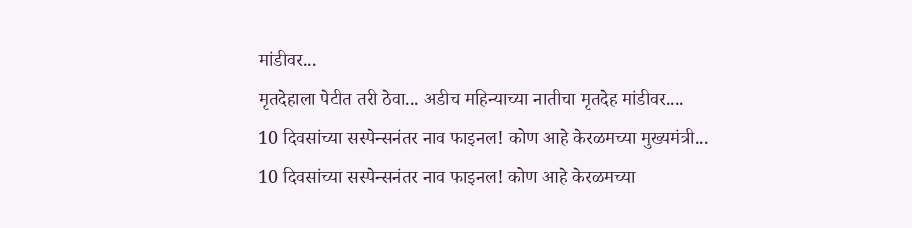मांडीवर...
मृतदेहाला पेटीत तरी ठेवा... अडीच महिन्याच्या नातीचा मृतदेह मांडीवर....
10 दिवसांच्या सस्पेन्सनंतर नाव फाइनल! कोण आहे केरळमच्या मुख्यमंत्री...
10 दिवसांच्या सस्पेन्सनंतर नाव फाइनल! कोण आहे केरळमच्या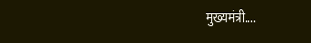मुख्यमंत्री....